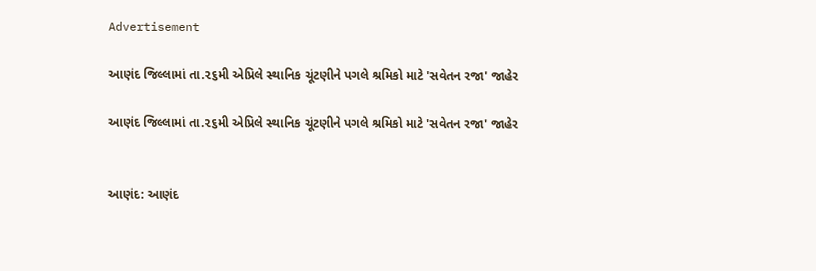Advertisement

આણંદ જિલ્લામાં તા.૨૬મી એપ્રિલે સ્થાનિક ચૂંટણીને પગલે શ્રમિકો માટે 'સવેતન રજા' જાહેર

આણંદ જિલ્લામાં તા.૨૬મી એપ્રિલે સ્થાનિક ચૂંટણીને પગલે શ્રમિકો માટે 'સવેતન રજા' જાહેર


આણંદ: આણંદ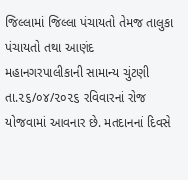જિલ્લામાં જિલ્લા પંચાયતો તેમજ તાલુકા પંચાયતો તથા આણંદ મહાનગરપાલીકાની સામાન્ય ચુંટણી તા.૨૬/૦૪/૨૦૨૬ રવિવારનાં રોજ યોજવામાં આવનાર છે. મતદાનનાં દિવસે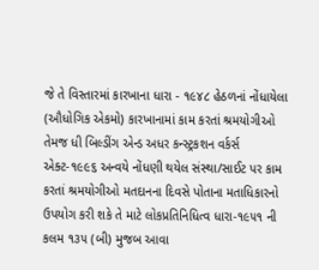જે તે વિસ્તારમાં કારખાના ધારા - ૧૯૪૮ હેઠળનાં નોંધાયેલા (ઔધોગિક એકમો) કારખાનામાં કામ કરતાં શ્રમયોગીઓ તેમજ ધી બિલ્ડીંગ એન્ડ અધર કન્સ્ટ્રકશન વર્કર્સ એક્ટ-૧૯૯૬ અન્વયે નોંધણી થયેલ સંસ્થા/સાઈટ પર કામ કરતાં શ્રમયોગીઓ મતદાનના દિવસે પોતાના મતાધિકારનો ઉપયોગ કરી શકે તે માટે લોકપ્રતિનિધિત્વ ધારા-૧૯૫૧ ની કલમ ૧૩૫ (બી) મુજબ આવા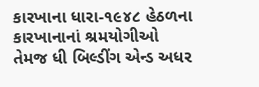કારખાના ધારા-૧૯૪૮ હેઠળના કારખાનાનાં શ્રમયોગીઓ તેમજ ધી બિલ્ડીંગ એન્ડ અધર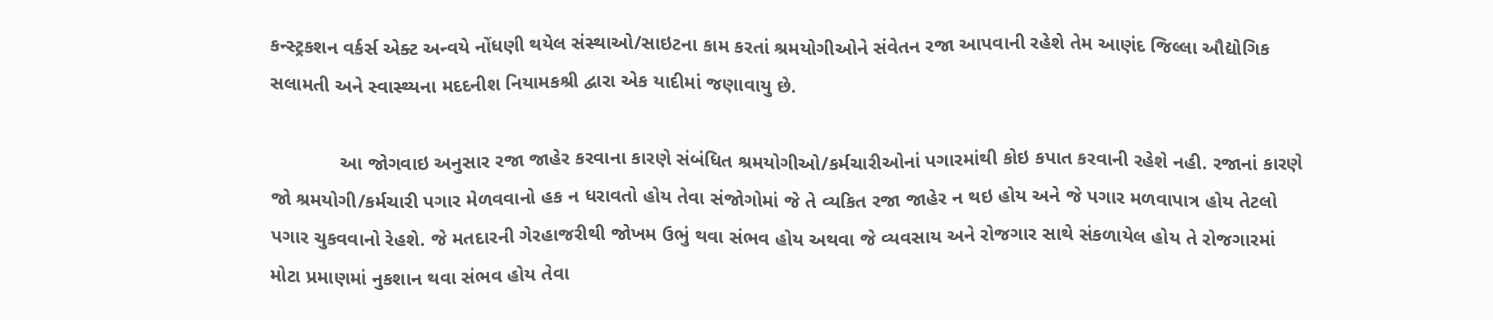કન્સ્ટ્રકશન વર્કર્સ એક્ટ અન્વયે નોંધણી થયેલ સંસ્થાઓ/સાઇટના કામ કરતાં શ્રમયોગીઓને સંવેતન રજા આપવાની રહેશે તેમ આણંદ જિલ્લા ઔદ્યોગિક સલામતી અને સ્વાસ્થ્યના મદદનીશ નિયામકશ્રી દ્વારા એક યાદીમાં જણાવાયુ છે.

             આ જોગવાઇ અનુસાર રજા જાહેર કરવાના કારણે સંબંધિત શ્રમયોગીઓ/કર્મચારીઓનાં પગારમાંથી કોઇ કપાત કરવાની રહેશે નહી. રજાનાં કારણે જો શ્રમયોગી/કર્મચારી પગાર મેળવવાનો હક ન ધરાવતો હોય તેવા સંજોગોમાં જે તે વ્યકિત રજા જાહેર ન થઇ હોય અને જે પગાર મળવાપાત્ર હોય તેટલો પગાર ચુકવવાનો રેહશે. જે મતદારની ગેરહાજરીથી જોખમ ઉભું થવા સંભવ હોય અથવા જે વ્યવસાય અને રોજગાર સાથે સંકળાયેલ હોય તે રોજગારમાં મોટા પ્રમાણમાં નુકશાન થવા સંભવ હોય તેવા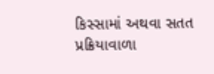કિસ્સામાં અથવા સતત પ્રક્રિયાવાળા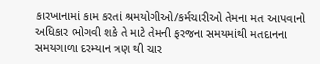કારખાનામાં કામ કરતાં શ્રમયોગીઓ/કર્મચારીઓ તેમના મત આપવાનો અધિકાર ભોગવી શકે તે માટે તેમની ફરજના સમયમાંથી મતદાનના સમયગાળા દરમ્યાન ત્રણ થી ચાર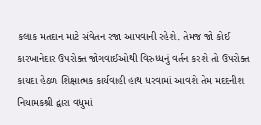કલાક મતદાન માટે સંવેતન રજા આપવાની રહેશે. તેમજ જો કોઈ કારખાનેદાર ઉપરોક્ત જોગવાઈઓથી વિરુધ્ધનું વર્તન કરશે તો ઉપરોક્ત કાયદા હેઠળ શિક્ષાત્મક કાર્યવાહી હાથ ધરવામાં આવશે તેમ મદદનીશ નિયામકશ્રી દ્વારા વધુમાં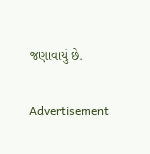જણાવાયું છે.

Advertisement